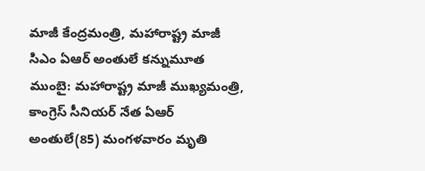మాజీ కేంద్రమంత్రి, మహారాష్ట్ర మాజీ సిఎం ఏఆర్ అంతులే కన్నుమూత
ముంబై: మహారాష్ట్ర మాజీ ముఖ్యమంత్రి, కాంగ్రెస్ సీనియర్ నేత ఏఆర్ అంతులే(85) మంగళవారం మృతి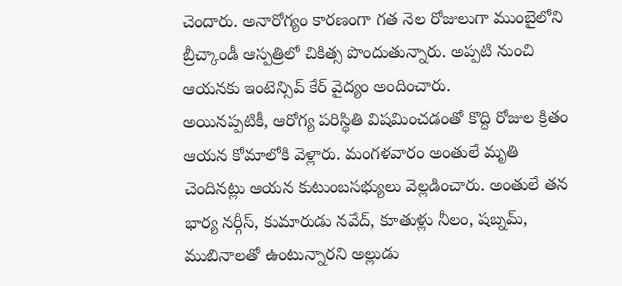చెందారు. అనారోగ్యం కారణంగా గత నెల రోజులుగా ముంబైలోని బ్రీచ్కాండీ ఆస్పత్రిలో చికిత్స పొందుతున్నారు. అప్పటి నుంచి ఆయనకు ఇంటెన్సివ్ కేర్ వైద్యం అందించారు.
అయినప్పటికీ, ఆరోగ్య పరిస్థితి విషమించడంతో కొద్ది రోజుల క్రితం ఆయన కోమాలోకి వెళ్లారు. మంగళవారం అంతులే మృతి చెందినట్లు ఆయన కుటుంబసభ్యులు వెల్లడించారు. అంతులే తన భార్య నర్గీస్, కుమారుడు నవేద్, కూతుళ్లు నీలం, షబ్నమ్, ముబినాలతో ఉంటున్నారని అల్లుడు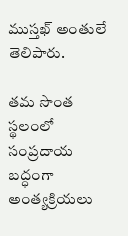ముస్తఖ్ అంతులే తెలిపారు.

తమ సొంత స్థలంలో సంప్రదాయ బద్ధంగా అంత్యక్రియలు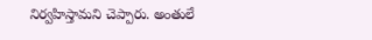నిర్వహిస్తామని చెప్పారు. అంతులే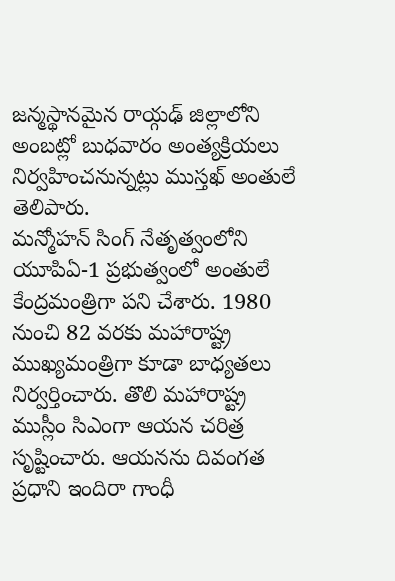జన్మస్థానమైన రాయ్గఢ్ జిల్లాలోని అంబట్లో బుధవారం అంత్యక్రియలు నిర్వహించనున్నట్లు ముస్తఖ్ అంతులే తెలిపారు.
మన్మోహన్ సింగ్ నేతృత్వంలోని యూపిఏ-1 ప్రభుత్వంలో అంతులే కేంద్రమంత్రిగా పని చేశారు. 1980 నుంచి 82 వరకు మహారాష్ట్ర ముఖ్యమంత్రిగా కూడా బాధ్యతలు నిర్వర్తించారు. తొలి మహారాష్ట్ర ముస్లీం సిఎంగా ఆయన చరిత్ర సృష్టించారు. ఆయనను దివంగత ప్రధాని ఇందిరా గాంధీ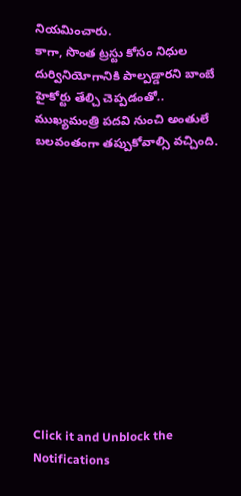నియమించారు.
కాగా, సొంత ట్రస్టు కోసం నిధుల దుర్వినియోగానికి పాల్పడ్డారని బాంబే హైకోర్టు తేల్చి చెప్పడంతో.. ముఖ్యమంత్రి పదవి నుంచి అంతులే బలవంతంగా తప్పుకోవాల్సి వచ్చింది.












Click it and Unblock the Notifications